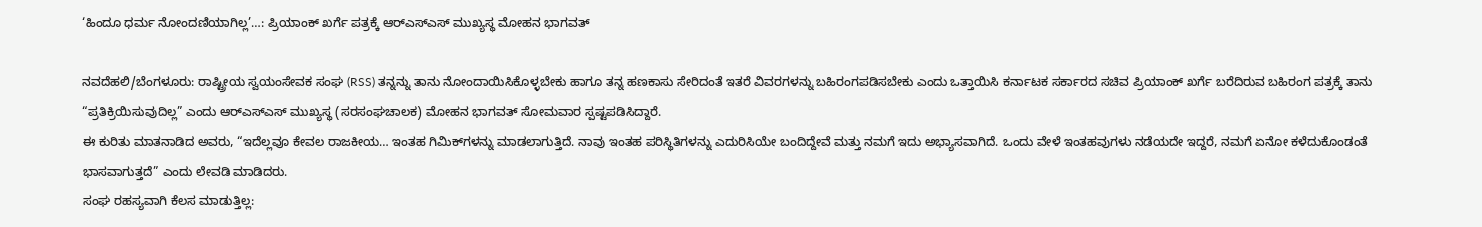‘ಹಿಂದೂ ಧರ್ಮ ನೋಂದಣಿಯಾಗಿಲ್ಲ’…: ಪ್ರಿಯಾಂಕ್ ಖರ್ಗೆ ಪತ್ರಕ್ಕೆ ಆರ್‌ಎಸ್‌ಎಸ್ ಮುಖ್ಯಸ್ಥ ಮೋಹನ ಭಾಗವತ್

ನವದೆಹಲಿ/ಬೆಂಗಳೂರು: ರಾಷ್ಟ್ರೀಯ ಸ್ವಯಂಸೇವಕ ಸಂಘ (RSS) ತನ್ನನ್ನು ತಾನು ನೋಂದಾಯಿಸಿಕೊಳ್ಳಬೇಕು ಹಾಗೂ ತನ್ನ ಹಣಕಾಸು ಸೇರಿದಂತೆ ಇತರೆ ವಿವರಗಳನ್ನು ಬಹಿರಂಗಪಡಿಸಬೇಕು ಎಂದು ಒತ್ತಾಯಿಸಿ ಕರ್ನಾಟಕ ಸರ್ಕಾರದ ಸಚಿವ ಪ್ರಿಯಾಂಕ್ ಖರ್ಗೆ ಬರೆದಿರುವ ಬಹಿರಂಗ ಪತ್ರಕ್ಕೆ ತಾನು “ಪ್ರತಿಕ್ರಿಯಿಸುವುದಿಲ್ಲ” ಎಂದು ಆರ್‌ಎಸ್‌ಎಸ್ ಮುಖ್ಯಸ್ಥ (ಸರಸಂಘಚಾಲಕ) ಮೋಹನ ಭಾಗವತ್ ಸೋಮವಾರ ಸ್ಪಷ್ಟಪಡಿಸಿದ್ದಾರೆ.
ಈ ಕುರಿತು ಮಾತನಾಡಿದ ಅವರು, “ಇದೆಲ್ಲವೂ ಕೇವಲ ರಾಜಕೀಯ… ಇಂತಹ ಗಿಮಿಕ್‌ಗಳನ್ನು ಮಾಡಲಾಗುತ್ತಿದೆ. ನಾವು ಇಂತಹ ಪರಿಸ್ಥಿತಿಗಳನ್ನು ಎದುರಿಸಿಯೇ ಬಂದಿದ್ದೇವೆ ಮತ್ತು ನಮಗೆ ಇದು ಅಭ್ಯಾಸವಾಗಿದೆ. ಒಂದು ವೇಳೆ ಇಂತಹವುಗಳು ನಡೆಯದೇ ಇದ್ದರೆ, ನಮಗೆ ಏನೋ ಕಳೆದುಕೊಂಡಂತೆ ಭಾಸವಾಗುತ್ತದೆ” ಎಂದು ಲೇವಡಿ ಮಾಡಿದರು.
ಸಂಘ ರಹಸ್ಯವಾಗಿ ಕೆಲಸ ಮಾಡುತ್ತಿಲ್ಲ: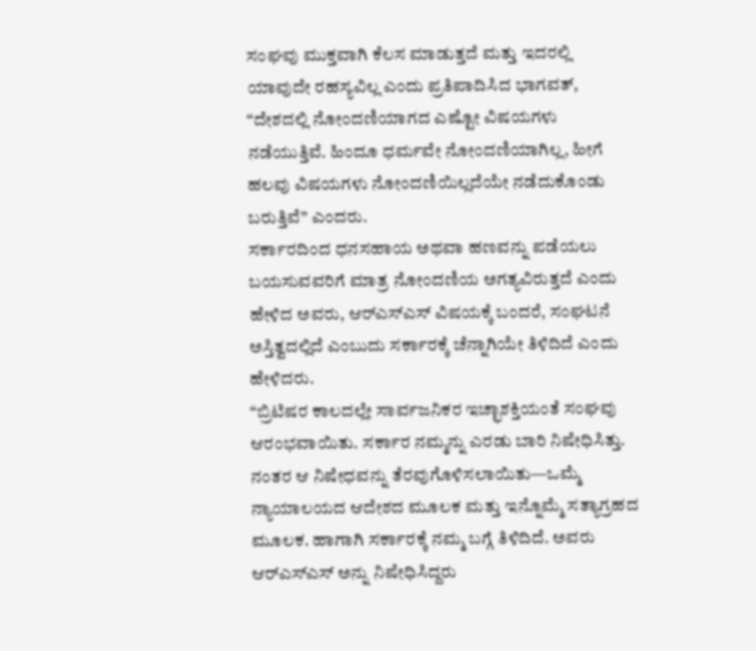ಸಂಘವು ಮುಕ್ತವಾಗಿ ಕೆಲಸ ಮಾಡುತ್ತದೆ ಮತ್ತು ಇದರಲ್ಲಿ ಯಾವುದೇ ರಹಸ್ಯವಿಲ್ಲ ಎಂದು ಪ್ರತಿಪಾದಿಸಿದ ಭಾಗವತ್, “ದೇಶದಲ್ಲಿ ನೋಂದಣಿಯಾಗದ ಎಷ್ಟೋ ವಿಷಯಗಳು ನಡೆಯುತ್ತಿವೆ. ಹಿಂದೂ ಧರ್ಮವೇ ನೋಂದಣಿಯಾಗಿಲ್ಲ, ಹೀಗೆ ಹಲವು ವಿಷಯಗಳು ನೋಂದಣಿಯಿಲ್ಲದೆಯೇ ನಡೆದುಕೊಂಡು ಬರುತ್ತಿವೆ” ಎಂದರು.
ಸರ್ಕಾರದಿಂದ ಧನಸಹಾಯ ಅಥವಾ ಹಣವನ್ನು ಪಡೆಯಲು ಬಯಸುವವರಿಗೆ ಮಾತ್ರ ನೋಂದಣಿಯ ಅಗತ್ಯವಿರುತ್ತದೆ ಎಂದು ಹೇಳಿದ ಅವರು, ಆರ್‌ಎಸ್‌ಎಸ್ ವಿಷಯಕ್ಕೆ ಬಂದರೆ, ಸಂಘಟನೆ ಅಸ್ತಿತ್ವದಲ್ಲಿದೆ ಎಂಬುದು ಸರ್ಕಾರಕ್ಕೆ ಚೆನ್ನಾಗಿಯೇ ತಿಳಿದಿದೆ ಎಂದು ಹೇಳಿದರು.
“ಬ್ರಿಟಿಷರ ಕಾಲದಲ್ಲೇ ಸಾರ್ವಜನಿಕರ ಇಚ್ಛಾಶಕ್ತಿಯಂತೆ ಸಂಘವು ಆರಂಭವಾಯಿತು. ಸರ್ಕಾರ ನಮ್ಮನ್ನು ಎರಡು ಬಾರಿ ನಿಷೇಧಿಸಿತ್ತು. ನಂತರ ಆ ನಿಷೇಧವನ್ನು ತೆರವುಗೊಳಿಸಲಾಯಿತು—ಒಮ್ಮೆ ನ್ಯಾಯಾಲಯದ ಆದೇಶದ ಮೂಲಕ ಮತ್ತು ಇನ್ನೊಮ್ಮೆ ಸತ್ಯಾಗ್ರಹದ ಮೂಲಕ. ಹಾಗಾಗಿ ಸರ್ಕಾರಕ್ಕೆ ನಮ್ಮ ಬಗ್ಗೆ ತಿಳಿದಿದೆ. ಅವರು ಆರ್‌ಎಸ್‌ಎಸ್ ಅನ್ನು ನಿಷೇಧಿಸಿದ್ದರು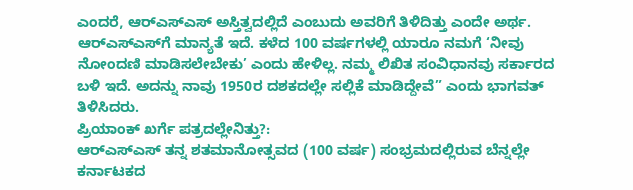ಎಂದರೆ, ಆರ್‌ಎಸ್‌ಎಸ್ ಅಸ್ತಿತ್ವದಲ್ಲಿದೆ ಎಂಬುದು ಅವರಿಗೆ ತಿಳಿದಿತ್ತು ಎಂದೇ ಅರ್ಥ. ಆರ್‌ಎಸ್‌ಎಸ್‌ಗೆ ಮಾನ್ಯತೆ ಇದೆ. ಕಳೆದ 100 ವರ್ಷಗಳಲ್ಲಿ ಯಾರೂ ನಮಗೆ ‘ನೀವು ನೋಂದಣಿ ಮಾಡಿಸಲೇಬೇಕು’ ಎಂದು ಹೇಳಿಲ್ಲ. ನಮ್ಮ ಲಿಖಿತ ಸಂವಿಧಾನವು ಸರ್ಕಾರದ ಬಳಿ ಇದೆ. ಅದನ್ನು ನಾವು 1950ರ ದಶಕದಲ್ಲೇ ಸಲ್ಲಿಕೆ ಮಾಡಿದ್ದೇವೆ” ಎಂದು ಭಾಗವತ್ ತಿಳಿಸಿದರು.
ಪ್ರಿಯಾಂಕ್ ಖರ್ಗೆ ಪತ್ರದಲ್ಲೇನಿತ್ತು?:
ಆರ್‌ಎಸ್‌ಎಸ್ ತನ್ನ ಶತಮಾನೋತ್ಸವದ (100 ವರ್ಷ) ಸಂಭ್ರಮದಲ್ಲಿರುವ ಬೆನ್ನಲ್ಲೇ ಕರ್ನಾಟಕದ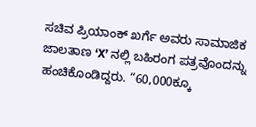ಸಚಿವ ಪ್ರಿಯಾಂಕ್ ಖರ್ಗೆ ಅವರು ಸಾಮಾಜಿಕ ಜಾಲತಾಣ ‘X’ ನಲ್ಲಿ ಬಹಿರಂಗ ಪತ್ರವೊಂದನ್ನು ಹಂಚಿಕೊಂಡಿದ್ದರು. “60,000ಕ್ಕೂ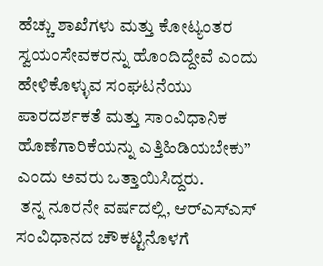ಹೆಚ್ಚು ಶಾಖೆಗಳು ಮತ್ತು ಕೋಟ್ಯಂತರ ಸ್ವಯಂಸೇವಕರನ್ನು ಹೊಂದಿದ್ದೇವೆ ಎಂದು ಹೇಳಿಕೊಳ್ಳುವ ಸಂಘಟನೆಯು ಪಾರದರ್ಶಕತೆ ಮತ್ತು ಸಾಂವಿಧಾನಿಕ ಹೊಣೆಗಾರಿಕೆಯನ್ನು ಎತ್ತಿಹಿಡಿಯಬೇಕು” ಎಂದು ಅವರು ಒತ್ತಾಯಿಸಿದ್ದರು.
 ತನ್ನ ನೂರನೇ ವರ್ಷದಲ್ಲಿ, ಆರ್‌ಎಸ್‌ಎಸ್ ಸಂವಿಧಾನದ ಚೌಕಟ್ಟಿನೊಳಗೆ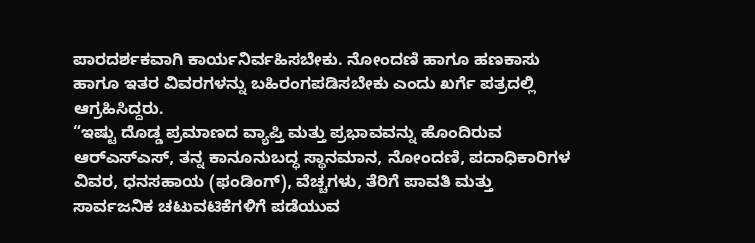ಪಾರದರ್ಶಕವಾಗಿ ಕಾರ್ಯನಿರ್ವಹಿಸಬೇಕು. ನೋಂದಣಿ ಹಾಗೂ ಹಣಕಾಸು ಹಾಗೂ ಇತರ ವಿವರಗಳನ್ನು ಬಹಿರಂಗಪಡಿಸಬೇಕು ಎಂದು ಖರ್ಗೆ ಪತ್ರದಲ್ಲಿ ಆಗ್ರಹಿಸಿದ್ದರು.
“ಇಷ್ಟು ದೊಡ್ಡ ಪ್ರಮಾಣದ ವ್ಯಾಪ್ತಿ ಮತ್ತು ಪ್ರಭಾವವನ್ನು ಹೊಂದಿರುವ ಆರ್‌ಎಸ್‌ಎಸ್, ತನ್ನ ಕಾನೂನುಬದ್ಧ ಸ್ಥಾನಮಾನ, ನೋಂದಣಿ, ಪದಾಧಿಕಾರಿಗಳ ವಿವರ, ಧನಸಹಾಯ (ಫಂಡಿಂಗ್), ವೆಚ್ಚಗಳು, ತೆರಿಗೆ ಪಾವತಿ ಮತ್ತು ಸಾರ್ವಜನಿಕ ಚಟುವಟಿಕೆಗಳಿಗೆ ಪಡೆಯುವ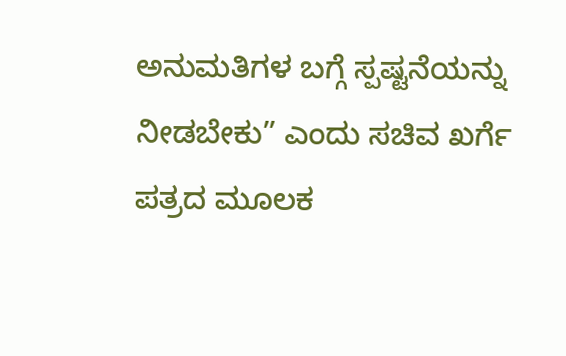ಅನುಮತಿಗಳ ಬಗ್ಗೆ ಸ್ಪಷ್ಟನೆಯನ್ನು ನೀಡಬೇಕು” ಎಂದು ಸಚಿವ ಖರ್ಗೆ ಪತ್ರದ ಮೂಲಕ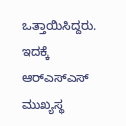ಒತ್ತಾಯಿಸಿದ್ದರು. ಇದಕ್ಕೆ ಆರ್‌ಎಸ್‌ಎಸ್ ಮುಖ್ಯಸ್ಥ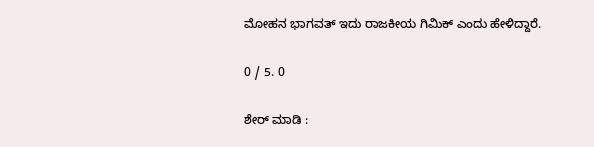ಮೋಹನ ಭಾಗವತ್‌ ಇದು ರಾಜಕೀಯ ಗಿಮಿಕ್ ಎಂದು ಹೇಳಿದ್ದಾರೆ.

0 / 5. 0

ಶೇರ್ ಮಾಡಿ :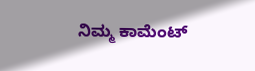ನಿಮ್ಮ ಕಾಮೆಂಟ್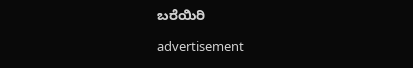ಬರೆಯಿರಿ

advertisement